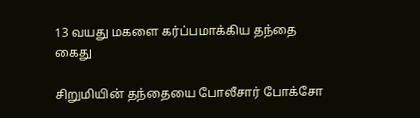13 வயது மகளை கர்ப்பமாக்கிய தந்தை கைது

சிறுமியின் தந்தையை போலீசார் போக்சோ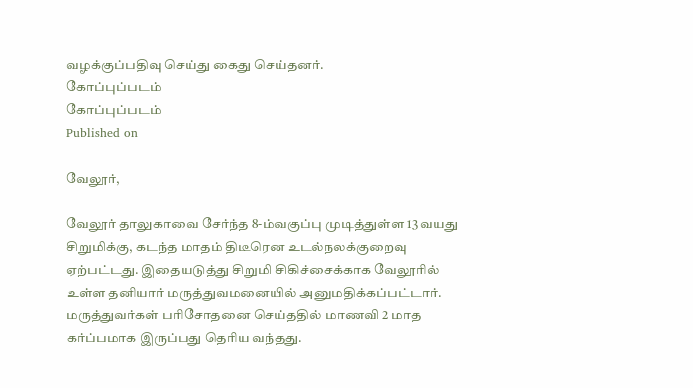வழக்குப்பதிவு செய்து கைது செய்தனர்.
கோப்புப்படம்
கோப்புப்படம்
Published on

வேலூர்,

வேலூர் தாலுகாவை சேர்ந்த 8-ம்வகுப்பு முடித்துள்ள 13 வயது சிறுமிக்கு, கடந்த மாதம் திடீரென உடல்நலக்குறைவு ஏற்பட்டது. இதையடுத்து சிறுமி சிகிச்சைக்காக வேலூரில் உள்ள தனியார் மருத்துவமனையில் அனுமதிக்கப்பட்டார். மருத்துவர்கள் பரிசோதனை செய்ததில் மாணவி 2 மாத கர்ப்பமாக இருப்பது தெரிய வந்தது.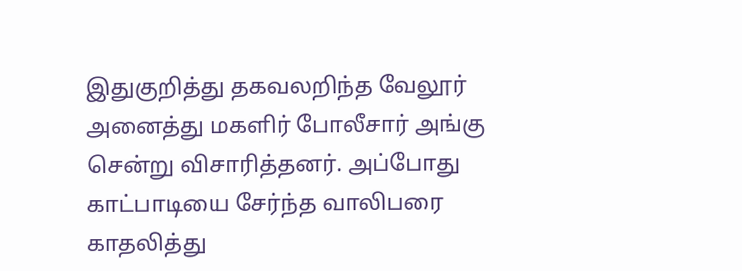இதுகுறித்து தகவலறிந்த வேலூர் அனைத்து மகளிர் போலீசார் அங்கு சென்று விசாரித்தனர். அப்போது காட்பாடியை சேர்ந்த வாலிபரை காதலித்து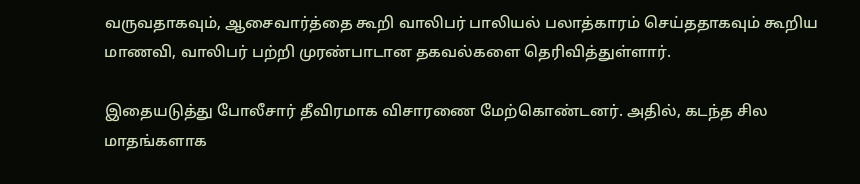வருவதாகவும், ஆசைவார்த்தை கூறி வாலிபர் பாலியல் பலாத்காரம் செய்ததாகவும் கூறிய மாணவி, வாலிபர் பற்றி முரண்பாடான தகவல்களை தெரிவித்துள்ளார்.

இதையடுத்து போலீசார் தீவிரமாக விசாரணை மேற்கொண்டனர். அதில், கடந்த சில மாதங்களாக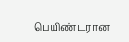பெயிண்டரான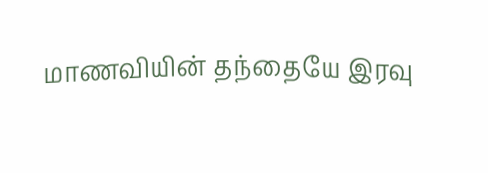மாணவியின் தந்தையே இரவு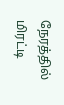நேரத்தில் மிரட்டி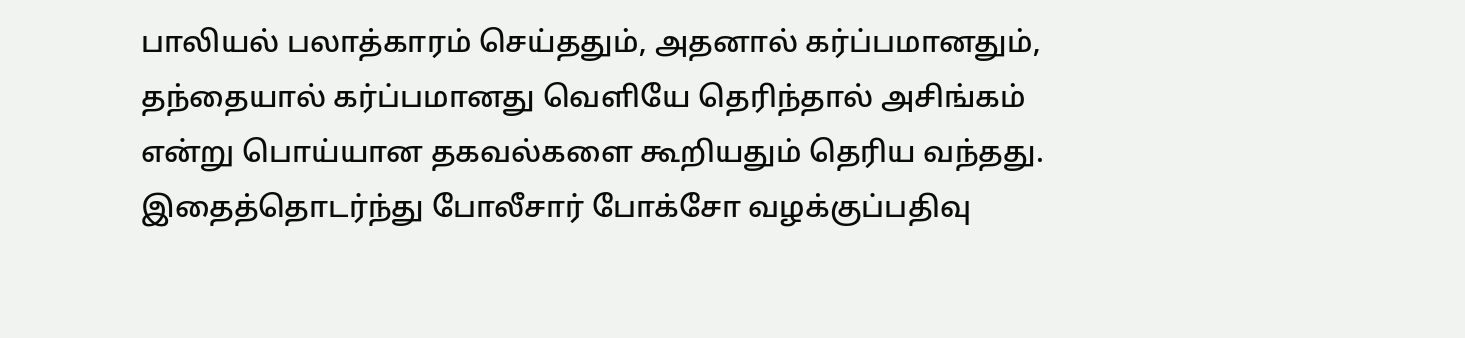பாலியல் பலாத்காரம் செய்ததும், அதனால் கர்ப்பமானதும், தந்தையால் கர்ப்பமானது வெளியே தெரிந்தால் அசிங்கம் என்று பொய்யான தகவல்களை கூறியதும் தெரிய வந்தது. இதைத்தொடர்ந்து போலீசார் போக்சோ வழக்குப்பதிவு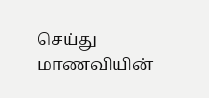செய்து மாணவியின்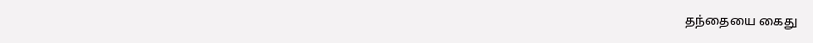தந்தையை கைது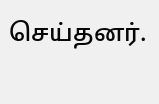செய்தனர்.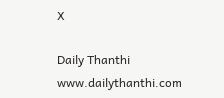X

Daily Thanthi
www.dailythanthi.com